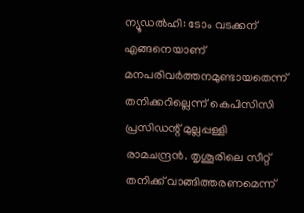ന്യൂഡൽഹി: ടോം വടക്കന് എങ്ങനെയാണ് മനപരിവർത്തനമുണ്ടായതെന്ന് തനിക്കറില്ലെന്ന് കെപിസിസി പ്രസിഡന്റ് മുല്ലപ്പള്ളി രാമചന്ദ്രൻ. തൃശൂരിലെ സീറ്റ് തനിക്ക് വാങ്ങിത്തരണമെന്ന്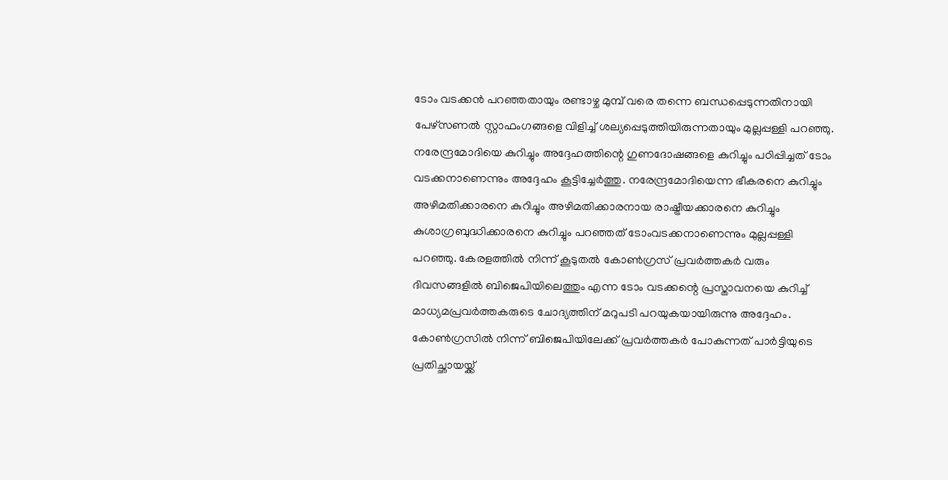ടോം വടക്കൻ പറഞ്ഞതായും രണ്ടാഴ്ച മുമ്പ് വരെ തന്നെ ബന്ധപ്പെടുന്നതിനായി പേഴ്സണൽ സ്റ്റാഫംഗങ്ങളെ വിളിച്ച് ശല്യപ്പെടുത്തിയിരുന്നതായും മുല്ലപ്പള്ളി പറഞ്ഞു. നരേന്ദ്രമോദിയെ കുറിച്ചും അദ്ദേഹത്തിന്റെ ഗുണദോഷങ്ങളെ കുറിച്ചും പഠിപ്പിച്ചത് ടോം വടക്കനാണെന്നും അദ്ദേഹം കൂട്ടിച്ചേർത്തു. നരേന്ദ്രമോദിയെന്ന ഭീകരനെ കുറിച്ചും അഴിമതിക്കാരനെ കുറിച്ചും അഴിമതിക്കാരനായ രാഷ്ട്രീയക്കാരനെ കുറിച്ചും കുശാഗ്രബുദ്ധിക്കാരനെ കുറിച്ചും പറഞ്ഞത് ടോംവടക്കനാണെന്നും മുല്ലപ്പള്ളി പറഞ്ഞു. കേരളത്തിൽ നിന്ന് കൂടുതൽ കോൺഗ്രസ് പ്രവർത്തകർ വരും ദിവസങ്ങളിൽ ബിജെപിയിലെത്തും എന്ന ടോം വടക്കന്റെ പ്രസ്താവനയെ കുറിച്ച് മാധ്യമപ്രവർത്തകരുടെ ചോദ്യത്തിന് മറുപടി പറയുകയായിരുന്നു അദ്ദേഹം. കോൺഗ്രസിൽ നിന്ന് ബിജെപിയിലേക്ക് പ്രവർത്തകർ പോകുന്നത് പാർട്ടിയുടെ പ്രതിച്ഛായയ്ക്ക്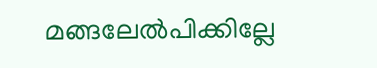മങ്ങലേൽപിക്കില്ലേ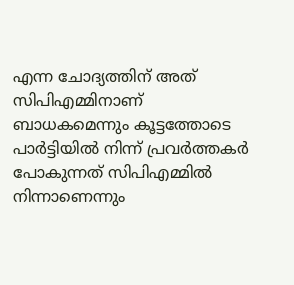എന്ന ചോദ്യത്തിന് അത് സിപിഎമ്മിനാണ് ബാധകമെന്നും കൂട്ടത്തോടെ പാർട്ടിയിൽ നിന്ന് പ്രവർത്തകർ പോകുന്നത് സിപിഎമ്മിൽ നിന്നാണെന്നും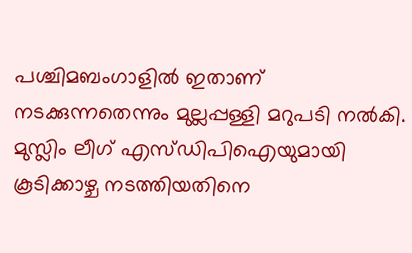പശ്ചിമബംഗാളിൽ ഇതാണ് നടക്കുന്നതെന്നും മുല്ലപ്പള്ളി മറുപടി നൽകി. മുസ്ലിം ലീഗ് എസ്ഡിപിഐയുമായി കൂടിക്കാഴ്ച നടത്തിയതിനെ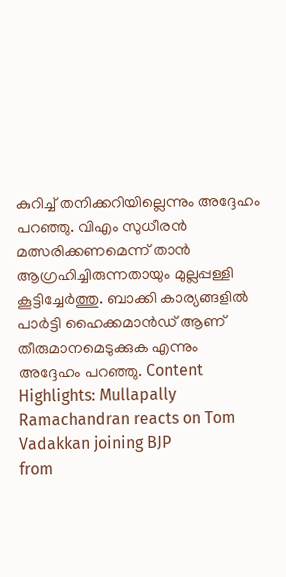കുറിച്ച് തനിക്കറിയില്ലെന്നും അദ്ദേഹം പറഞ്ഞു. വിഎം സുധീരൻ മത്സരിക്കണമെന്ന് താൻ ആഗ്രഹിച്ചിരുന്നതായും മുല്ലപ്പള്ളി കൂട്ടിച്ചേർത്തു. ബാക്കി കാര്യങ്ങളിൽ പാർട്ടി ഹൈക്കമാൻഡ് ആണ് തീരുമാനമെടുക്കുക എന്നും അദ്ദേഹം പറഞ്ഞു. Content Highlights: Mullapally Ramachandran reacts on Tom Vadakkan joining BJP
from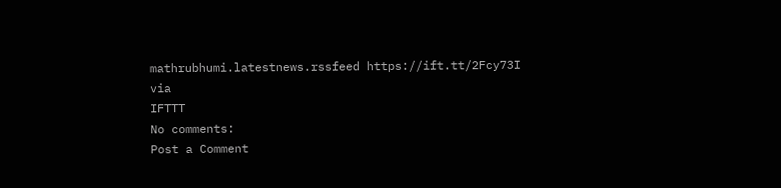mathrubhumi.latestnews.rssfeed https://ift.tt/2Fcy73I
via
IFTTT
No comments:
Post a Comment